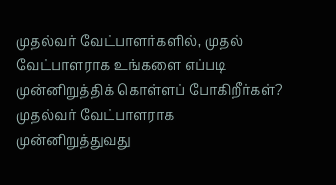முதல்வர் வேட்பாளர்களில், முதல் வேட்பாளராக உங்களை எப்படி முன்னிறுத்திக் கொள்ளப் போகிறீர்கள்?
முதல்வர் வேட்பாளராக முன்னிறுத்துவது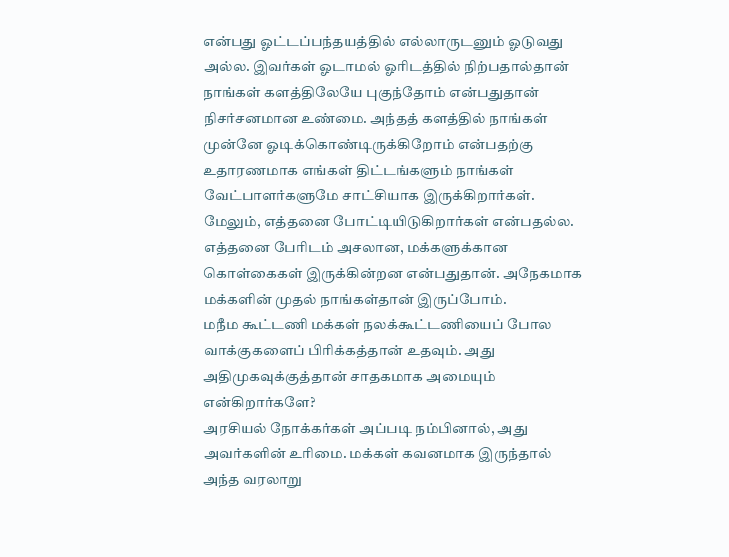என்பது ஓட்டப்பந்தயத்தில் எல்லாருடனும் ஓடுவது அல்ல. இவர்கள் ஓடாமல் ஓரிடத்தில் நிற்பதால்தான் நாங்கள் களத்திலேயே புகுந்தோம் என்பதுதான் நிசர்சனமான உண்மை. அந்தத் களத்தில் நாங்கள் முன்னே ஓடிக்கொண்டிருக்கிறோம் என்பதற்கு உதாரணமாக எங்கள் திட்டங்களும் நாங்கள் வேட்பாளர்களுமே சாட்சியாக இருக்கிறார்கள். மேலும், எத்தனை போட்டியிடுகிறார்கள் என்பதல்ல. எத்தனை பேரிடம் அசலான, மக்களுக்கான கொள்கைகள் இருக்கின்றன என்பதுதான். அநேகமாக மக்களின் முதல் நாங்கள்தான் இருப்போம்.
மநீம கூட்டணி மக்கள் நலக்கூட்டணியைப் போல வாக்குகளைப் பிரிக்கத்தான் உதவும். அது அதிமுகவுக்குத்தான் சாதகமாக அமையும் என்கிறார்களே?
அரசியல் நோக்கர்கள் அப்படி நம்பினால், அது அவர்களின் உரிமை. மக்கள் கவனமாக இருந்தால் அந்த வரலாறு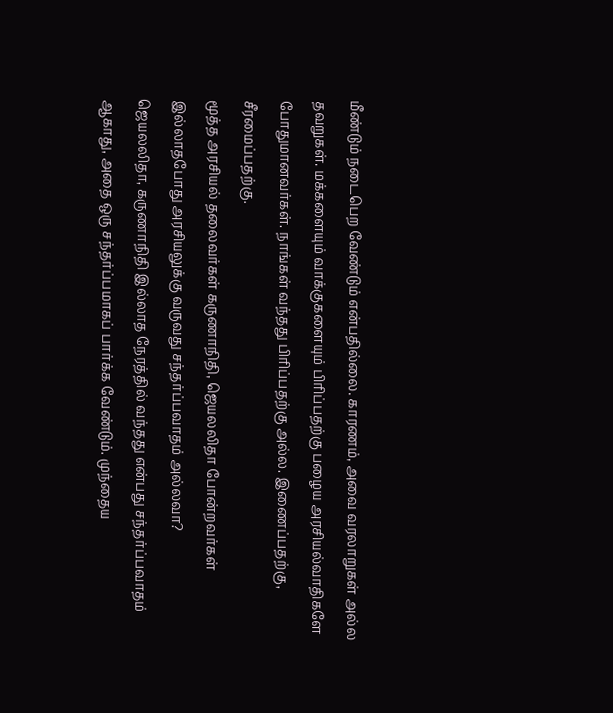மீண்டும் நடைபெற வேண்டும் என்பதில்லை. காரணம், அவை வரலாறுகள் அல்ல தவறுகள். மக்களையும் வாக்குகளையும் பிரிப்பதற்கு பழைய அரசியல்வாதிகளே போதுமானவர்கள். நாங்கள் வந்தது பிரிப்பதற்கு அல்ல. இணைப்பதற்கு, சீரமைப்பதற்கு.
மூத்த அரசியல் தலைவர்கள் கருணாநிதி, ஜெயலலிதா போன்றவர்கள் இல்லாதபோது அரசியலுக்கு வருவது சந்தர்ப்பவாதம் அல்லவா?
ஜெயலலிதா, கருணாநிதி இல்லாத நேரத்தில் வந்தது என்பது சந்தர்ப்பவாதம் ஆகாது, அதை ஒரு சந்தர்ப்பமாகப் பார்க்க வேண்டும். முந்தைய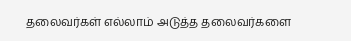தலைவர்கள் எல்லாம் அடுத்த தலைவர்களை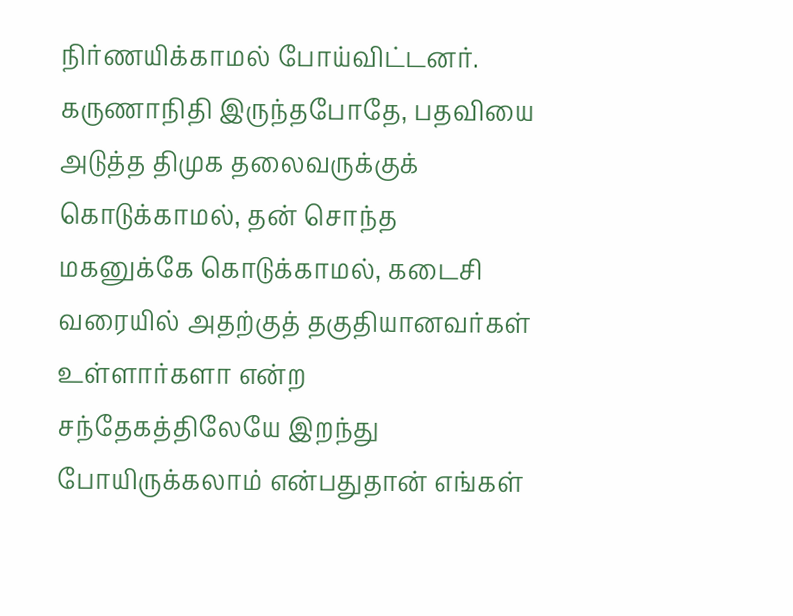நிர்ணயிக்காமல் போய்விட்டனர். கருணாநிதி இருந்தபோதே, பதவியை அடுத்த திமுக தலைவருக்குக் கொடுக்காமல், தன் சொந்த மகனுக்கே கொடுக்காமல், கடைசி வரையில் அதற்குத் தகுதியானவர்கள் உள்ளார்களா என்ற சந்தேகத்திலேயே இறந்து போயிருக்கலாம் என்பதுதான் எங்கள்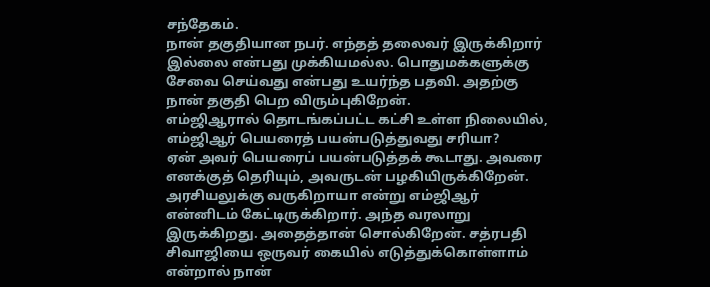சந்தேகம்.
நான் தகுதியான நபர். எந்தத் தலைவர் இருக்கிறார் இல்லை என்பது முக்கியமல்ல. பொதுமக்களுக்கு சேவை செய்வது என்பது உயர்ந்த பதவி. அதற்கு நான் தகுதி பெற விரும்புகிறேன்.
எம்ஜிஆரால் தொடங்கப்பட்ட கட்சி உள்ள நிலையில், எம்ஜிஆர் பெயரைத் பயன்படுத்துவது சரியா?
ஏன் அவர் பெயரைப் பயன்படுத்தக் கூடாது. அவரை எனக்குத் தெரியும், அவருடன் பழகியிருக்கிறேன். அரசியலுக்கு வருகிறாயா என்று எம்ஜிஆர் என்னிடம் கேட்டிருக்கிறார். அந்த வரலாறு இருக்கிறது. அதைத்தான் சொல்கிறேன். சத்ரபதி சிவாஜியை ஒருவர் கையில் எடுத்துக்கொள்ளாம் என்றால் நான்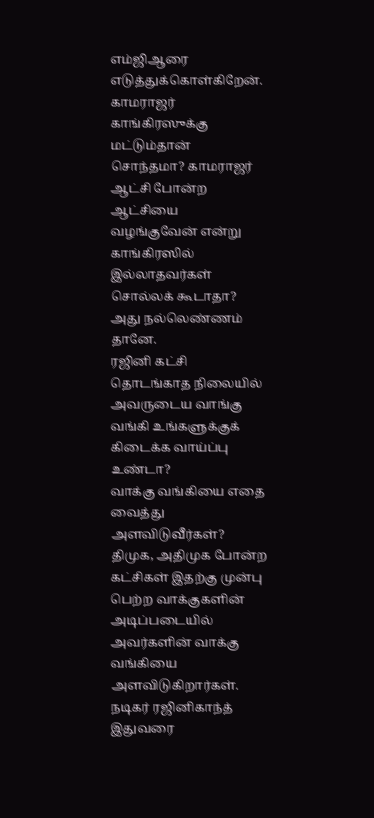எம்ஜிஆரை எடுத்துக்கொள்கிறேன். காமராஜர் காங்கிரஸுக்கு மட்டும்தான் சொந்தமா? காமராஜர் ஆட்சி போன்ற ஆட்சியை வழங்குவேன் என்று காங்கிரஸில் இல்லாதவர்கள் சொல்லக் கூடாதா? அது நல்லெண்ணம் தானே.
ரஜினி கட்சி தொடங்காத நிலையில் அவருடைய வாங்கு வங்கி உங்களுக்குக் கிடைக்க வாய்ப்பு உண்டா?
வாக்கு வங்கியை எதை வைத்து அளவிடுவீர்கள்? திமுக, அதிமுக போன்ற கட்சிகள் இதற்கு முன்பு பெற்ற வாக்குகளின் அடிப்படையில் அவர்களின் வாக்கு வங்கியை அளவிடுகிறார்கள். நடிகர் ரஜினிகாந்த் இதுவரை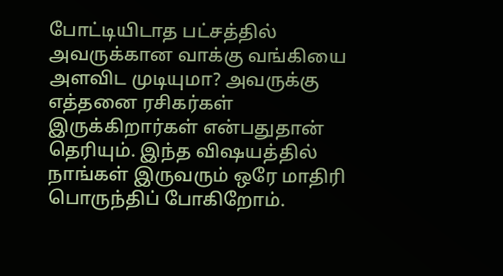போட்டியிடாத பட்சத்தில் அவருக்கான வாக்கு வங்கியை அளவிட முடியுமா? அவருக்கு எத்தனை ரசிகர்கள் இருக்கிறார்கள் என்பதுதான் தெரியும். இந்த விஷயத்தில் நாங்கள் இருவரும் ஒரே மாதிரி பொருந்திப் போகிறோம்.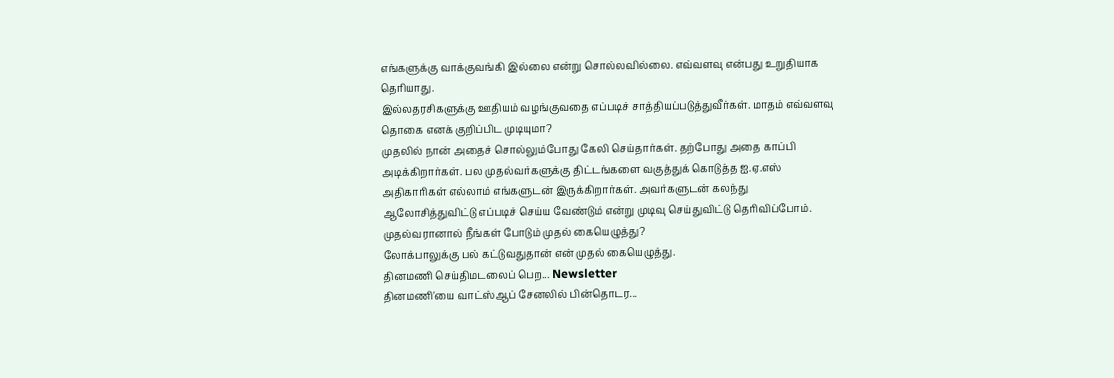எங்களுக்கு வாக்குவங்கி இல்லை என்று சொல்லவில்லை. எவ்வளவு என்பது உறுதியாக தெரியாது.
இல்லதரசிகளுக்கு ஊதியம் வழங்குவதை எப்படிச் சாத்தியப்படுத்துவீர்கள். மாதம் எவ்வளவு தொகை எனக் குறிப்பிட முடியுமா?
முதலில் நான் அதைச் சொல்லும்போது கேலி செய்தார்கள். தற்போது அதை காப்பி அடிக்கிறார்கள். பல முதல்வர்களுக்கு திட்டங்களை வகுத்துக் கொடுத்த ஐ.ஏ.எஸ் அதிகாரிகள் எல்லாம் எங்களுடன் இருக்கிறார்கள். அவர்களுடன் கலந்து ஆலோசித்துவிட்டு எப்படிச் செய்ய வேண்டும் என்று முடிவு செய்துவிட்டு தெரிவிப்போம்.
முதல்வரானால் நீங்கள் போடும் முதல் கையெழுத்து?
லோக்பாலுக்கு பல் கட்டுவதுதான் என் முதல் கையெழுத்து.
தினமணி செய்திமடலைப் பெற... Newsletter
தினமணி'யை வாட்ஸ்ஆப் சேனலில் பின்தொடர...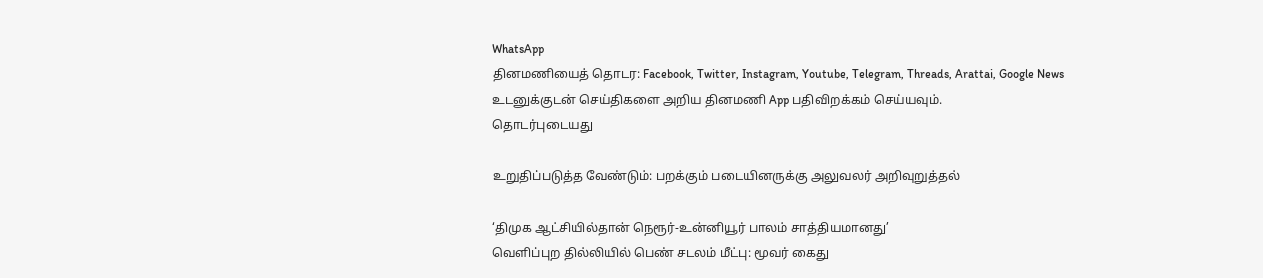WhatsApp
தினமணியைத் தொடர: Facebook, Twitter, Instagram, Youtube, Telegram, Threads, Arattai, Google News
உடனுக்குடன் செய்திகளை அறிய தினமணி App பதிவிறக்கம் செய்யவும்.
தொடர்புடையது

உறுதிப்படுத்த வேண்டும்: பறக்கும் படையினருக்கு அலுவலர் அறிவுறுத்தல்

‘திமுக ஆட்சியில்தான் நெரூர்-உன்னியூர் பாலம் சாத்தியமானது’
வெளிப்புற தில்லியில் பெண் சடலம் மீட்பு: மூவர் கைது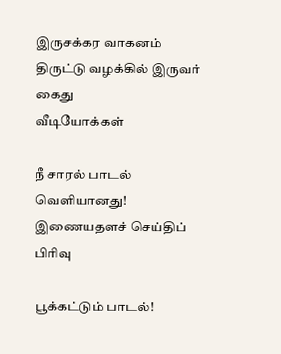இருசக்கர வாகனம் திருட்டு வழக்கில் இருவர் கைது
வீடியோக்கள்

நீ சாரல் பாடல் வெளியானது!
இணையதளச் செய்திப் பிரிவு

பூக்கட்டும் பாடல்!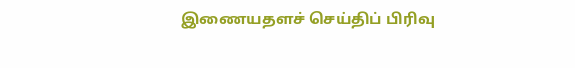இணையதளச் செய்திப் பிரிவு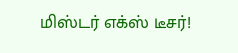மிஸ்டர் எக்ஸ் டீசர்!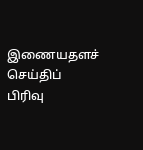இணையதளச் செய்திப் பிரிவு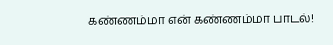கண்ணம்மா என் கண்ணம்மா பாடல்!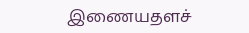இணையதளச்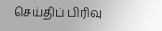செய்திப் பிரிவு